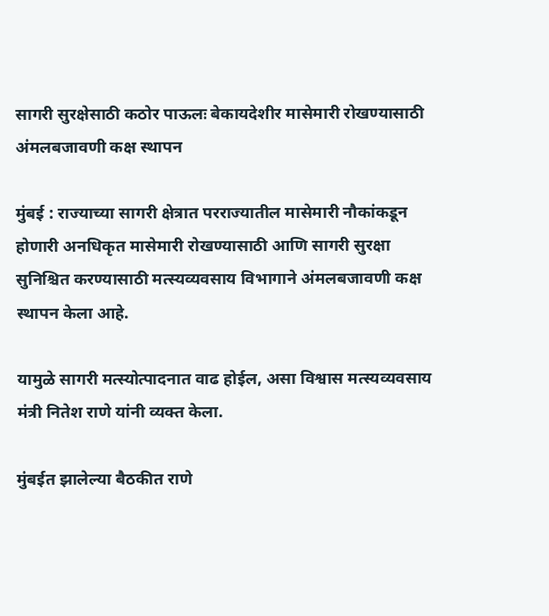सागरी सुरक्षेसाठी कठोर पाऊलः बेकायदेशीर मासेमारी रोखण्यासाठी अंमलबजावणी कक्ष स्थापन

मुंबई : राज्याच्या सागरी क्षेत्रात परराज्यातील मासेमारी नौकांकडून होणारी अनधिकृत मासेमारी रोखण्यासाठी आणि सागरी सुरक्षा सुनिश्चित करण्यासाठी मत्स्यव्यवसाय विभागाने अंमलबजावणी कक्ष स्थापन केला आहे.

यामुळे सागरी मत्स्योत्पादनात वाढ होईल, असा विश्वास मत्स्यव्यवसाय मंत्री नितेश राणे यांनी व्यक्त केला.

मुंबईत झालेल्या बैठकीत राणे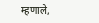म्हणाले,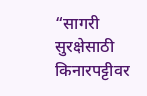“सागरी सुरक्षेसाठी किनारपट्टीवर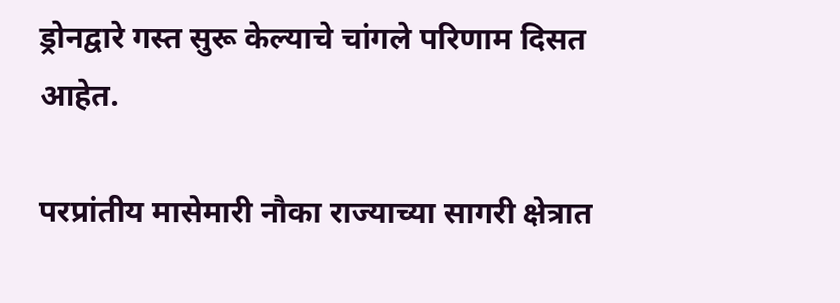ड्रोनद्वारे गस्त सुरू केल्याचे चांगले परिणाम दिसत आहेत.

परप्रांतीय मासेमारी नौका राज्याच्या सागरी क्षेत्रात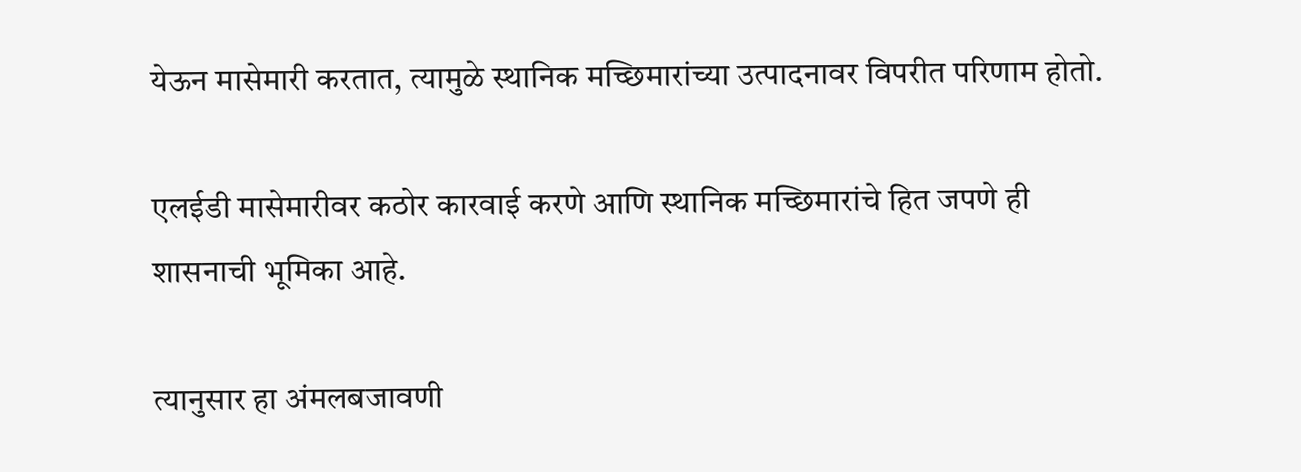येऊन मासेमारी करतात, त्यामुळे स्थानिक मच्छिमारांच्या उत्पादनावर विपरीत परिणाम होतो.

एलईडी मासेमारीवर कठोर कारवाई करणे आणि स्थानिक मच्छिमारांचे हित जपणे ही शासनाची भूमिका आहे.

त्यानुसार हा अंमलबजावणी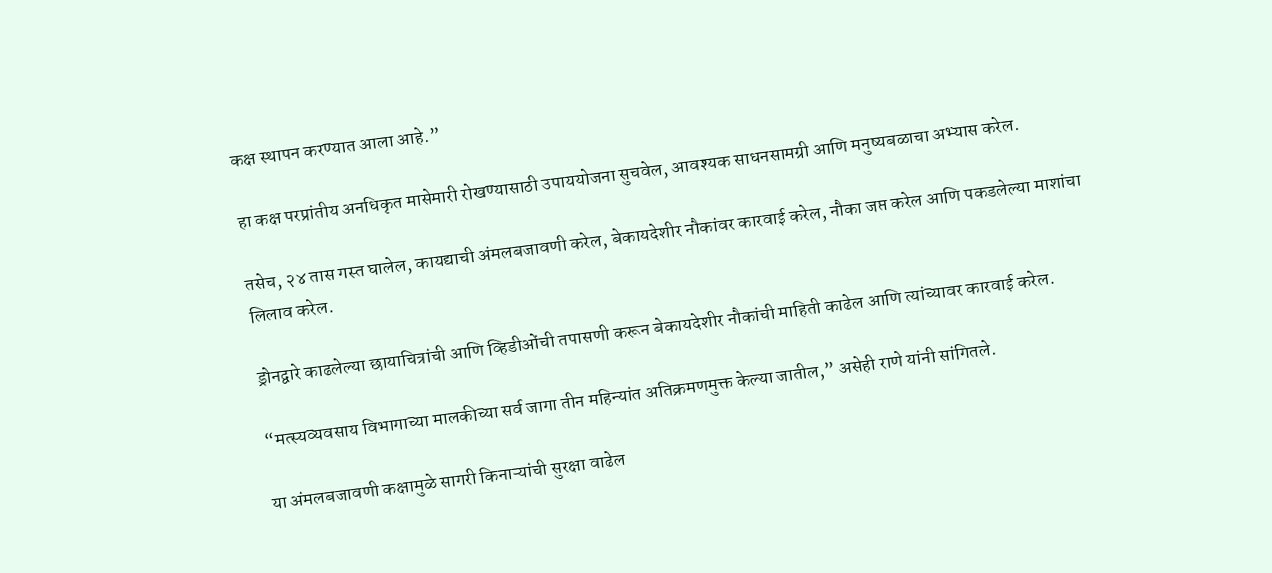कक्ष स्थापन करण्यात आला आहे.”

हा कक्ष परप्रांतीय अनधिकृत मासेमारी रोखण्यासाठी उपाययोजना सुचवेल, आवश्यक साधनसामग्री आणि मनुष्यबळाचा अभ्यास करेल.

तसेच, २४ तास गस्त घालेल, कायद्याची अंमलबजावणी करेल, बेकायदेशीर नौकांवर कारवाई करेल, नौका जप्त करेल आणि पकडलेल्या माशांचा लिलाव करेल.

ड्रोनद्वारे काढलेल्या छायाचित्रांची आणि व्हिडीओंची तपासणी करून बेकायदेशीर नौकांची माहिती काढेल आणि त्यांच्यावर कारवाई करेल.

“मत्स्यव्यवसाय विभागाच्या मालकीच्या सर्व जागा तीन महिन्यांत अतिक्रमणमुक्त केल्या जातील,” असेही राणे यांनी सांगितले.

या अंमलबजावणी कक्षामुळे सागरी किनाऱ्यांची सुरक्षा वाढेल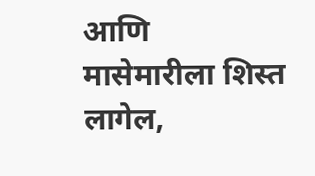आणि मासेमारीला शिस्त लागेल,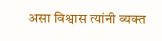असा विश्वास त्यांनी व्यक्त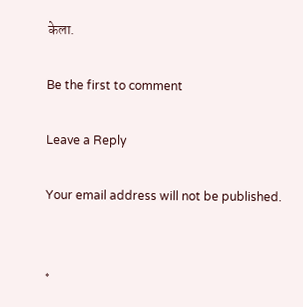केला.

Be the first to comment

Leave a Reply

Your email address will not be published.


*